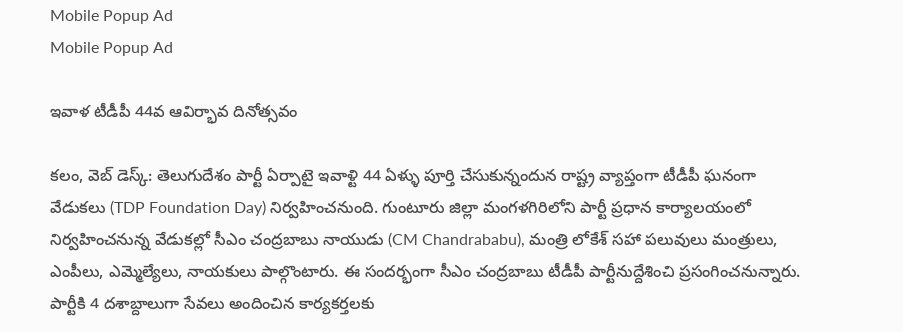Mobile Popup Ad
Mobile Popup Ad

ఇవాళ టీడీపీ 44వ ఆవిర్భావ దినోత్సవం

కలం, వెబ్ డెస్క్: తెలుగుదేశం పార్టీ ఏర్పాటై ఇవాళ్టి 44 ఏళ్ళు పూర్తి చేసుకున్నందున రాష్ట్ర వ్యాప్తంగా టీడీపీ ఘనంగా వేడుకలు (TDP Foundation Day) నిర్వహించనుంది. గుంటూరు జిల్లా మంగళగిరిలోని పార్టీ ప్రధాన కార్యాలయంలో నిర్వహించనున్న వేడుకల్లో సీఎం చంద్రబాబు నాయుడు (CM Chandrababu), మంత్రి లోకేశ్ సహా పలువులు మంత్రులు, ఎంపీలు, ఎమ్మెల్యేలు, నాయకులు పాల్గొంటారు. ఈ సందర్భంగా సీఎం చంద్రబాబు టీడీపీ పార్టీనుద్దేశించి ప్రసంగించనున్నారు. పార్టీకి 4 దశాబ్దాలుగా సేవలు అందించిన కార్యకర్తలకు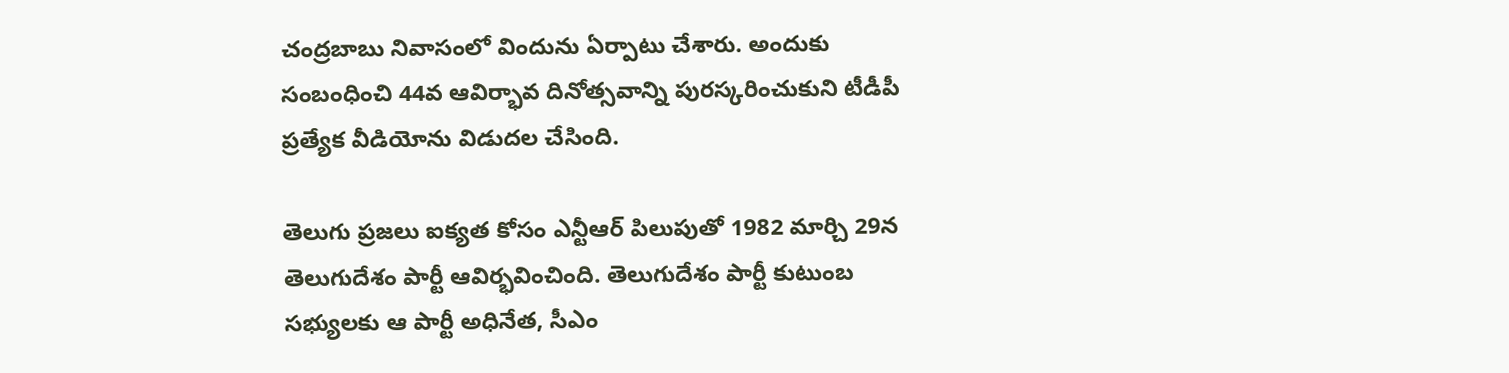చంద్రబాబు నివాసంలో విందును ఏర్పాటు చేశారు. అందుకు సంబంధించి 44వ ఆవిర్భావ దినోత్సవాన్ని పురస్కరించుకుని టీడీపీ ప్రత్యేక వీడియోను విడుదల చేసింది.

తెలుగు ప్రజలు ఐక్యత కోసం ఎన్టీఆర్ పిలుపుతో 1982 మార్చి 29న తెలుగుదేశం పార్టీ ఆవిర్భవించింది. తెలుగుదేశం పార్టీ కుటుంబ సభ్యులకు ఆ పార్టీ అధినేత, సీఎం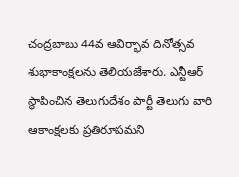చంద్రబాబు 44వ ఆవిర్భావ దినోత్సవ శుభాకాంక్షలను తెలియజేశారు. ఎన్టీఆర్ స్థాపించిన తెలుగుదేశం పార్టీ తెలుగు వారి ఆకాంక్షలకు ప్రతిరూపమని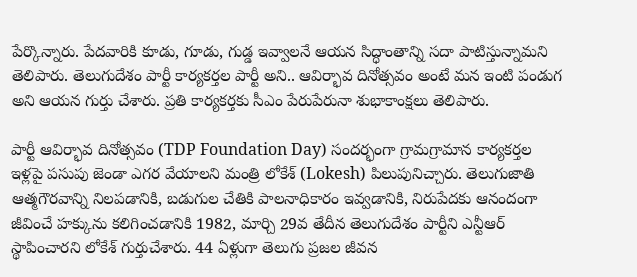పేర్కొన్నారు. పేదవారికి కూడు, గూడు, గుడ్డ ఇవ్వాలనే ఆయన సిద్ధాంతాన్ని సదా పాటిస్తున్నామని తెలిపారు. తెలుగుదేశం పార్టీ కార్యకర్తల పార్టీ అని.. ఆవిర్భావ దినోత్సవం అంటే మన ఇంటి పండుగ అని ఆయన గుర్తు చేశారు. ప్రతి కార్యకర్తకు సీఎం పేరుపేరునా శుభాకాంక్షలు తెలిపారు.

పార్టీ ఆవిర్భావ దినోత్సవం (TDP Foundation Day) సందర్భంగా గ్రామగ్రామాన కార్యకర్తల ఇళ్లపై పసుపు జెండా ఎగర వేయాలని మంత్రి లోకేశ్ (Lokesh) పిలుపునిచ్చారు. తెలుగుజాతి ఆత్మగౌరవాన్ని నిలపడానికి, బడుగుల చేతికి పాలనాధికారం ఇవ్వడానికి, నిరుపేదకు ఆనందంగా జీవించే హక్కును కలిగించడానికి 1982, మార్చి 29వ తేదీన తెలుగుదేశం పార్టీని ఎన్టీఆర్ స్థాపించారని లోకేశ్ గుర్తుచేశారు. 44 ఏళ్లుగా తెలుగు ప్రజల జీవన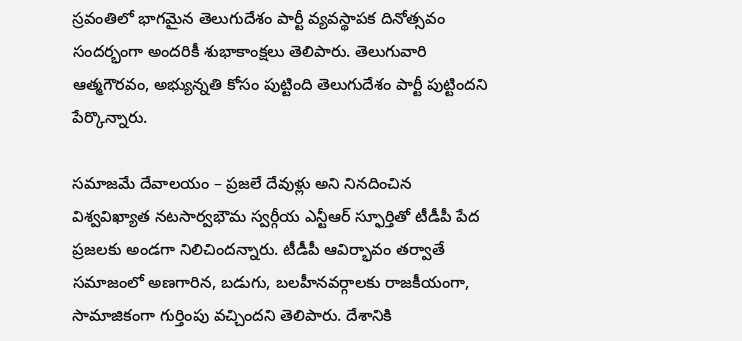స్రవంతిలో భాగమైన తెలుగుదేశం పార్టీ వ్యవస్థాపక దినోత్సవం సందర్భంగా అందరికీ శుభాకాంక్షలు తెలిపారు. తెలుగువారి ఆత్మగౌరవం, అభ్యున్నతి కోసం పుట్టింది తెలుగుదేశం పార్టీ పుట్టిందని పేర్కొన్నారు.

సమాజమే దేవాలయం – ప్రజలే దేవుళ్లు అని నినదించిన విశ్వవిఖ్యాత నటసార్వభౌమ స్వర్గీయ ఎన్టీఆర్ స్ఫూర్తితో టీడీపీ పేద ప్రజలకు అండగా నిలిచిందన్నారు. టీడీపీ ఆవిర్భావం తర్వాతే సమాజంలో అణగారిన, బడుగు, బలహీనవర్గాలకు రాజకీయంగా, సామాజికంగా గుర్తింపు వచ్చిందని తెలిపారు. దేశానికి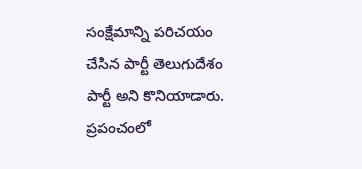సంక్షేమాన్ని పరిచయం చేసిన పార్టీ తెలుగుదేశం పార్టీ అని కొనియాడారు. ప్రపంచంలో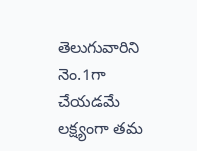తెలుగువారిని నెం.1గా చేయడమే లక్ష్యంగా తమ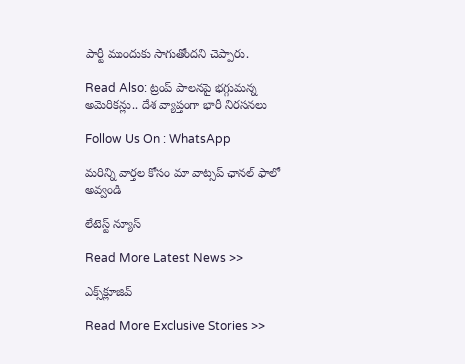పార్టీ ముందుకు సాగుతోందని చెప్పారు.

Read Also: ట్రంప్ పాల‌న‌పై భ‌గ్గుమ‌న్న అమెరిక‌న్లు.. దేశ వ్యాప్తంగా భారీ నిర‌స‌న‌లు

Follow Us On : WhatsApp

మ‌రిన్ని వార్త‌ల కోసం మా వాట్స‌ప్ ఛాన‌ల్ ఫాలో అవ్వండి

లేటెస్ట్ న్యూస్‌

Read More Latest News >>

ఎక్స్‌క్లూజివ్‌

Read More Exclusive Stories >>